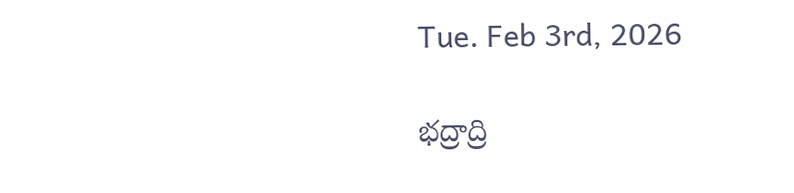Tue. Feb 3rd, 2026

భద్రాద్రి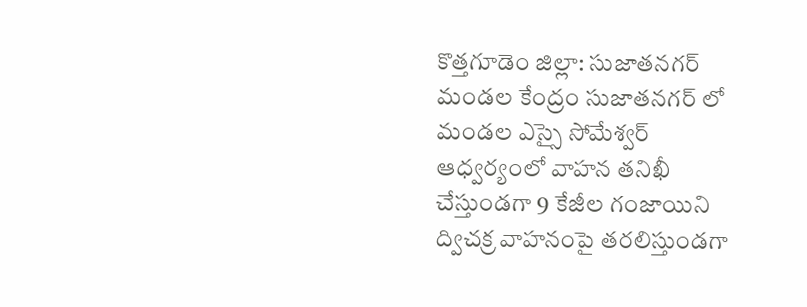కొత్తగూడెం జిల్లా: సుజాతనగర్ మండల కేంద్రం సుజాతనగర్ లో మండల ఎస్సై సోమేశ్వర్ ఆధ్వర్యంలో వాహన తనిఖీ చేస్తుండగా 9 కేజీల గంజాయిని ద్విచక్ర వాహనంపై తరలిస్తుండగా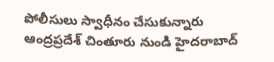పోలీసులు స్వాధీనం చేసుకున్నారు ఆంద్రప్రదేశ్ చింతూరు నుండి హైదరాబాద్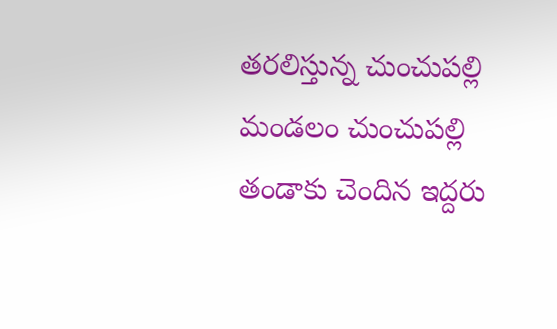తరలిస్తున్న చుంచుపల్లి మండలం చుంచుపల్లి తండాకు చెందిన ఇద్దరు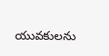యువకులను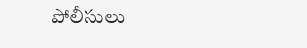పోలీసులు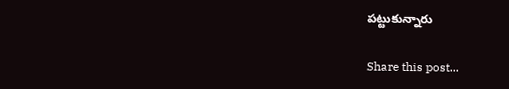పట్టుకున్నారు

Share this post...